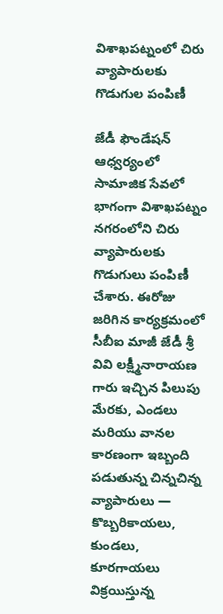విశాఖపట్నంలో చిరు వ్యాపారులకు గొడుగుల పంపిణీ

జేడీ ఫౌండేషన్ ఆధ్వర్యంలో సామాజిక సేవలో భాగంగా విశాఖపట్నం నగరంలోని చిరు వ్యాపారులకు గొడుగులు పంపిణీ చేశారు. ఈరోజు జరిగిన కార్యక్రమంలో సీబీఐ మాజీ జేడీ శ్రీ వివి లక్ష్మీనారాయణ గారు ఇచ్చిన పిలుపు మేరకు, ఎండలు మరియు వానల కారణంగా ఇబ్బంది పడుతున్న చిన్నచిన్న వ్యాపారులు — కొబ్బరికాయలు, కుండలు, కూరగాయలు విక్రయిస్తున్న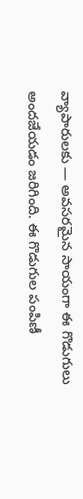వ్యాపారులకు — అవసరమైన సాయంగా ఈ గొడుగులు అందజేయడం జరిగింది. ఈ గొడుగుల పంపిణీ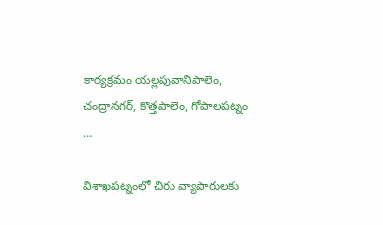కార్యక్రమం యల్లపువానిపాలెం, చంద్రానగర్, కొత్తపాలెం, గోపాలపట్నం …

విశాఖపట్నంలో చిరు వ్యాపారులకు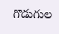గొడుగుల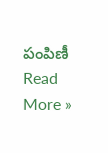పంపిణీ Read More »